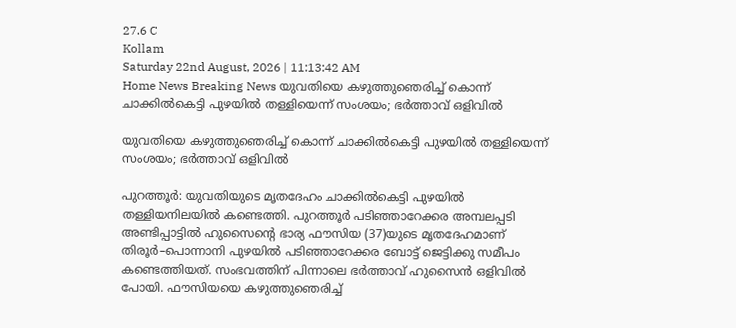27.6 C
Kollam
Saturday 22nd August, 2026 | 11:13:42 AM
Home News Breaking News യുവതിയെ കഴുത്തുഞെരിച്ച് കൊന്ന് ചാക്കിൽകെട്ടി പുഴയിൽ തള്ളിയെന്ന് സംശയം; ഭർത്താവ് ഒളിവിൽ

യുവതിയെ കഴുത്തുഞെരിച്ച് കൊന്ന് ചാക്കിൽകെട്ടി പുഴയിൽ തള്ളിയെന്ന് സംശയം; ഭർത്താവ് ഒളിവിൽ

പുറത്തൂർ: യുവതിയുടെ മൃതദേഹം ചാക്കിൽകെട്ടി പുഴയിൽ തള്ളിയനിലയിൽ കണ്ടെത്തി. പുറത്തൂർ പടിഞ്ഞാറേക്കര അമ്പലപ്പടി അണ്ടിപ്പാട്ടിൽ ഹുസൈന്റെ ഭാര്യ ഫൗസിയ (37)യുടെ മൃതദേഹമാണ് തിരൂർ–പൊന്നാനി പുഴയിൽ പടിഞ്ഞാറേക്കര ബോട്ട് ജെട്ടിക്കു സമീപം കണ്ടെത്തിയത്. സംഭവത്തിന് പിന്നാലെ ഭർത്താവ് ഹുസൈൻ ഒളിവിൽ പോയി. ഫൗസിയയെ കഴുത്തുഞെരിച്ച്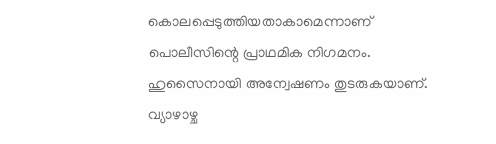കൊലപ്പെടുത്തിയതാകാമെന്നാണ് പൊലീസിന്റെ പ്രാഥമിക നിഗമനം. ഹുസൈനായി അന്വേഷണം തുടരുകയാണ്.
വ്യാഴാഴ്ച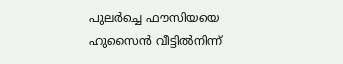പുലർച്ചെ ഫൗസിയയെ ഹുസൈൻ വീട്ടിൽനിന്ന്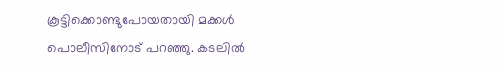കൂട്ടിക്കൊണ്ടുപോയതായി മക്കൾ പൊലീസിനോട് പറഞ്ഞു. കടലിൽ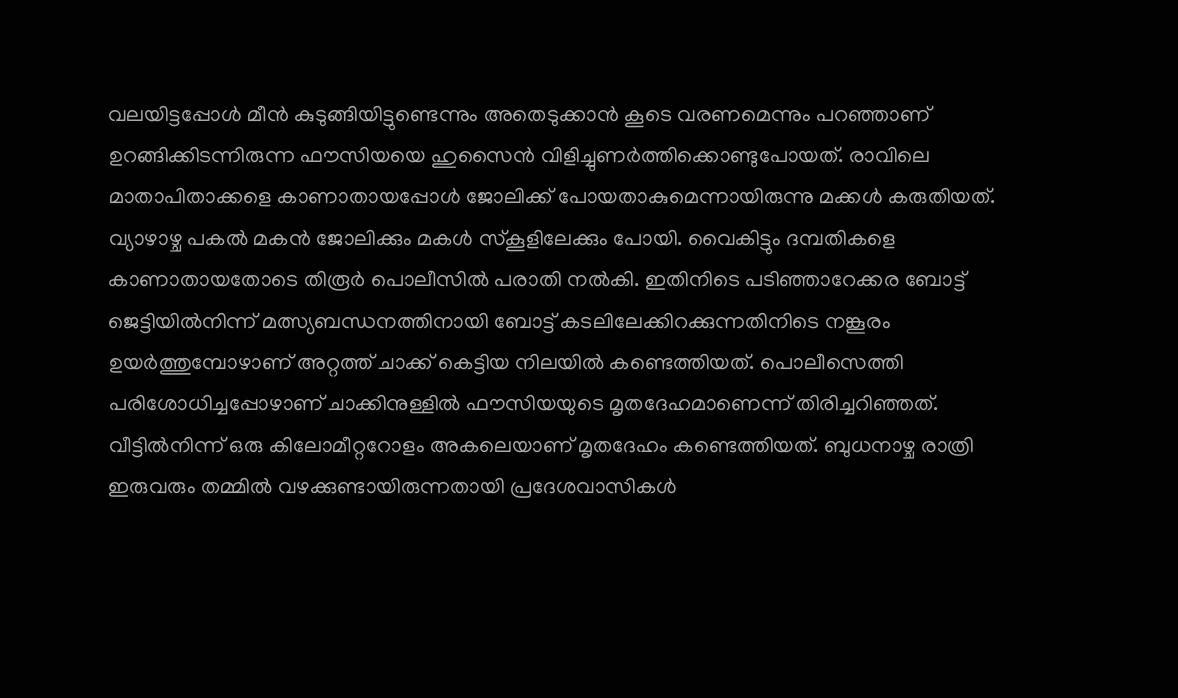വലയിട്ടപ്പോൾ മീൻ കുടുങ്ങിയിട്ടുണ്ടെന്നും അതെടുക്കാൻ കൂടെ വരണമെന്നും പറഞ്ഞാണ് ഉറങ്ങിക്കിടന്നിരുന്ന ഫൗസിയയെ ഹുസൈൻ വിളിച്ചുണർത്തിക്കൊണ്ടുപോയത്. രാവിലെ മാതാപിതാക്കളെ കാണാതായപ്പോൾ ജോലിക്ക് പോയതാകുമെന്നായിരുന്നു മക്കൾ കരുതിയത്.
വ്യാഴാഴ്ച പകൽ മകൻ ജോലിക്കും മകൾ സ്കൂളിലേക്കും പോയി. വൈകിട്ടും ദമ്പതികളെ കാണാതായതോടെ തിരൂർ പൊലീസിൽ പരാതി നൽകി. ഇതിനിടെ പടിഞ്ഞാറേക്കര ബോട്ട് ജെട്ടിയിൽനിന്ന് മത്സ്യബന്ധനത്തിനായി ബോട്ട് കടലിലേക്കിറക്കുന്നതിനിടെ നങ്കൂരം ഉയർത്തുമ്പോഴാണ് അറ്റത്ത് ചാക്ക് കെട്ടിയ നിലയിൽ കണ്ടെത്തിയത്. പൊലീസെത്തി പരിശോധിച്ചപ്പോഴാണ് ചാക്കിനുള്ളിൽ ഫൗസിയയുടെ മൃതദേഹമാണെന്ന് തിരിച്ചറിഞ്ഞത്.
വീട്ടിൽനിന്ന് ഒരു കിലോമീറ്ററോളം അകലെയാണ് മൃതദേഹം കണ്ടെത്തിയത്. ബുധനാഴ്ച രാത്രി ഇരുവരും തമ്മിൽ വഴക്കുണ്ടായിരുന്നതായി പ്രദേശവാസികൾ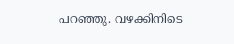പറഞ്ഞു. വഴക്കിനിടെ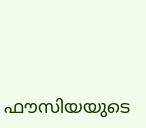ഫൗസിയയുടെ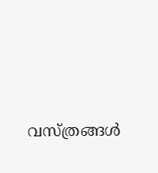വസ്ത്രങ്ങൾ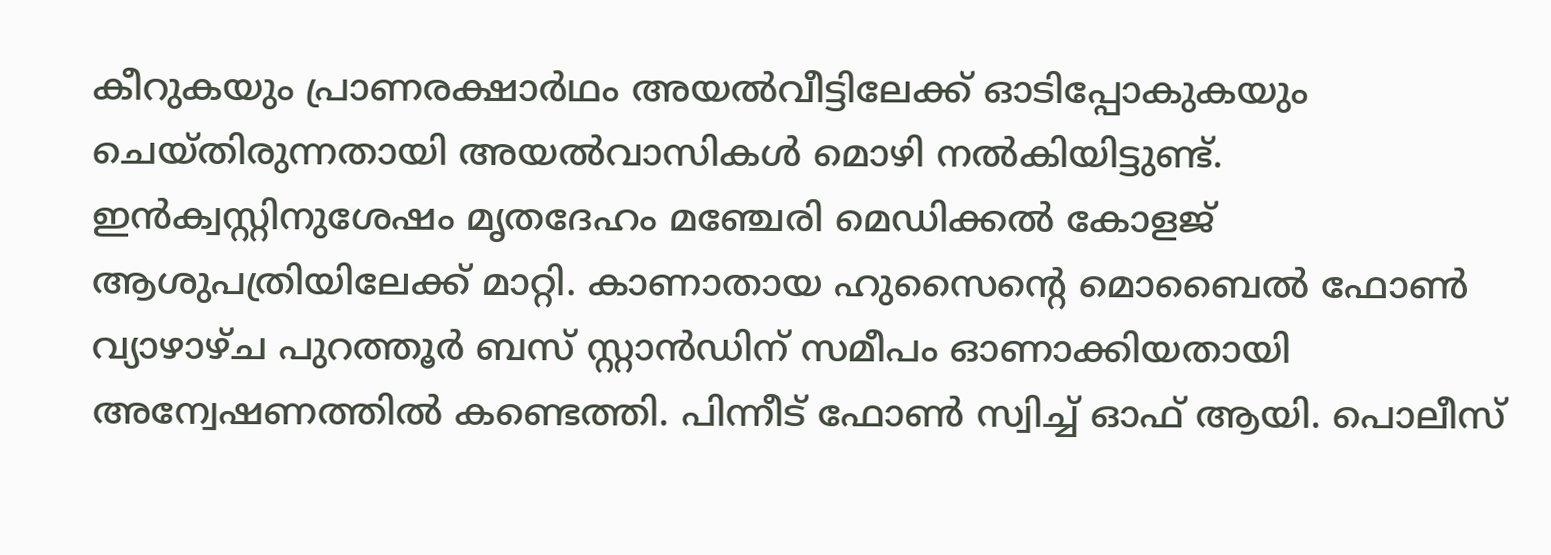കീറുകയും പ്രാണരക്ഷാർഥം അയൽവീട്ടിലേക്ക് ഓടിപ്പോകുകയും ചെയ്തിരുന്നതായി അയൽവാസികൾ മൊഴി നൽകിയിട്ടുണ്ട്.
ഇൻക്വസ്റ്റിനുശേഷം മൃതദേഹം മഞ്ചേരി മെഡിക്കൽ കോളജ് ആശുപത്രിയിലേക്ക് മാറ്റി. കാണാതായ ഹുസൈന്റെ മൊബൈൽ ഫോൺ വ്യാഴാഴ്ച പുറത്തൂർ ബസ് സ്റ്റാൻഡിന് സമീപം ഓണാക്കിയതായി അന്വേഷണത്തിൽ കണ്ടെത്തി. പിന്നീട് ഫോൺ സ്വിച്ച് ഓഫ് ആയി. പൊലീസ്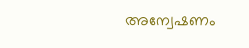അന്വേഷണം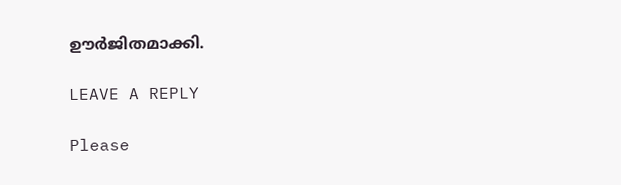ഊർജിതമാക്കി.

LEAVE A REPLY

Please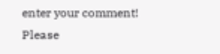enter your comment!
Please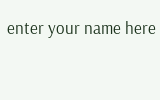enter your name here